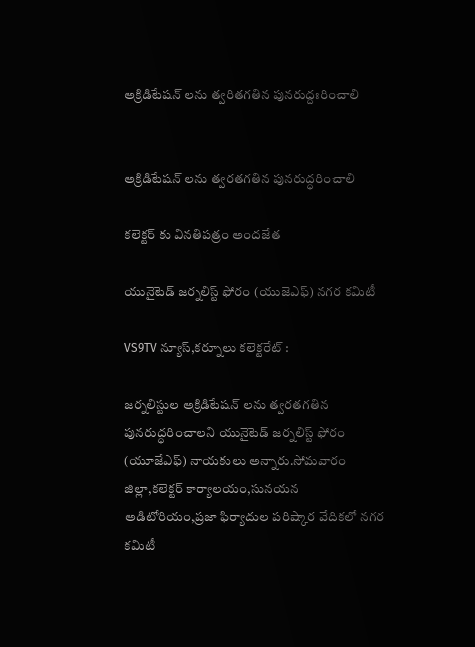అక్రిడిటేషన్ లను త్వరితగతిన పునరుద్దఃరించాలి


అక్రిడిటేషన్ లను త్వరతగతిన పునరుద్ధరించాలి

కలెక్టర్ కు వినతిపత్రం అందజేత

యునైటెడ్ జర్నలిస్ట్ ఫోరం (యుజెఎఫ్) నగర కమిటీ

VS9TV న్యూస్,కర్నూలు కలెక్టరేట్ :

జర్నలిస్టుల అక్రిడిటేషన్ లను త్వరతగతిన పునరుద్ధరించాలని యునైటెడ్ జర్నలిస్ట్ ఫోరం (యూజేఎఫ్) నాయకులు అన్నారు.సోమవారం జిల్లా,కలెక్టర్ కార్యాలయం,సునయన అడిటోరియం,ప్రజా ఫిర్యాదుల పరిష్కార వేదికలో నగర కమిటీ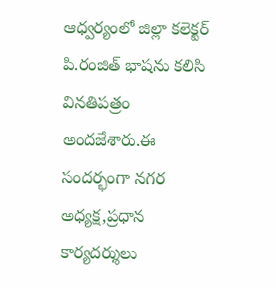ఆధ్వర్యంలో జిల్లా కలెక్టర్ పి.రంజిత్ భాషను కలిసి వినతిపత్రం అందజేశారు.ఈ సందర్భంగా నగర అధ్యక్ష,ప్రధాన కార్యదర్శులు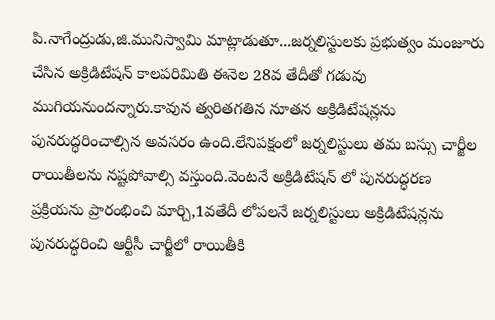పి.నాగేంద్రుడు,జి.మునిస్వామి మాట్లాడుతూ...జర్నలిస్టులకు ప్రభుత్వం మంజూరు చేసిన అక్రిడిటేషన్ కాలపరిమితి ఈనెల 28వ తేదీతో గడువు ముగియనుందన్నారు.కావున త్వరితగతిన నూతన అక్రిడిటేషన్లను పునరుద్ధరించాల్సిన అవసరం ఉంది.లేనిపక్షంలో జర్నలిస్టులు తమ బస్సు చార్జీల రాయితీలను నష్టపోవాల్సి వస్తుంది.వెంటనే అక్రిడిటేషన్ లో పునరుద్ధరణ ప్రక్రియను ప్రారంభించి మార్చి,1వతేదీ లోపలనే జర్నలిస్టులు అక్రిడిటేషన్లను పునరుద్ధరించి ఆర్టీసీ చార్జీలో రాయితీకి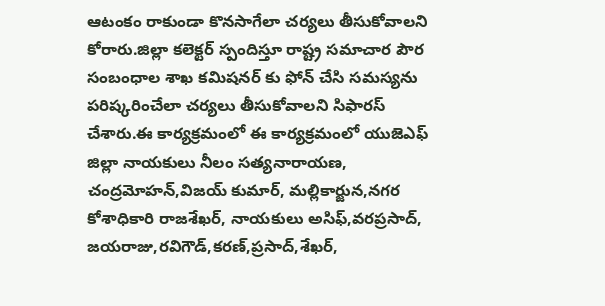ఆటంకం రాకుండా కొనసాగేలా చర్యలు తీసుకోవాలని కోరారు.జిల్లా కలెక్టర్ స్పందిస్తూ రాష్ట్ర సమాచార పౌర సంబంధాల శాఖ కమిషనర్ కు ఫోన్ చేసి సమస్యను పరిష్కరించేలా చర్యలు తీసుకోవాలని సిఫారస్ చేశారు.ఈ కార్యక్రమంలో ఈ కార్యక్రమంలో యుజెఎఫ్ జిల్లా నాయకులు నీలం సత్యనారాయణ, చంద్రమోహన్,విజయ్ కుమార్, మల్లికార్జున,నగర కోశాధికారి రాజశేఖర్, నాయకులు అసిఫ్,వరప్రసాద్, జయరాజు,రవిగౌడ్,కరణ్,ప్రసాద్,శేఖర్,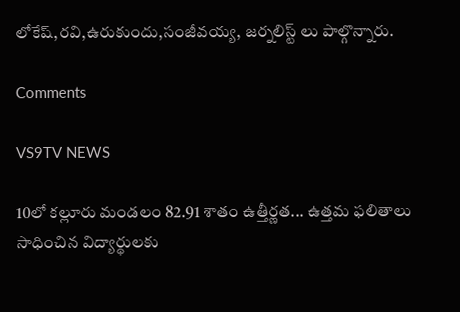లోకేష్,రవి,ఉరుకుందు,సంజీవయ్య, జర్నలిస్ట్ లు పాల్గొన్నారు.

Comments

VS9TV NEWS

10లో కల్లూరు మండలం 82.91 శాతం ఉత్తీర్ణత... ఉత్తమ ఫలితాలు సాధించిన విద్యార్థులకు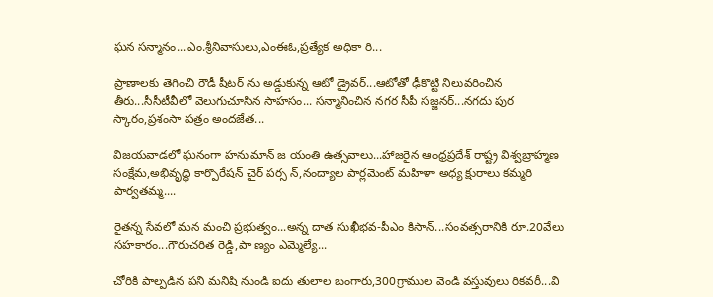ఘన సన్మానం...ఎం.శ్రీనివాసులు,ఎంఈఓ,ప్రత్యేక అధికా రి...

ప్రాణాలకు తెగించి రౌడీ షీటర్ ను అడ్డుకున్న ఆటో డ్రైవర్...ఆటోతో ఢీకొట్టి నిలువరించిన తీరు...సీసీటీవీలో వెలుగుచూసిన సాహసం... సన్మానించిన నగర సీపీ సజ్జనర్...నగదు పుర స్కారం,ప్రశంసా పత్రం అందజేత...

విజయవాడలో ఘనంగా హనుమాన్ జ యంతి ఉత్సవాలు...హాజరైన ఆంధ్రప్రదేశ్ రాష్ట్ర విశ్వబ్రాహ్మణ సంక్షేమ,అభివృద్ధి కార్పొరేషన్ చైర్ పర్స న్,నంద్యాల పార్లమెంట్ మహిళా అధ్య క్షురాలు కమ్మరి పార్వతమ్మ....

రైతన్న సేవలో మన మంచి ప్రభుత్వం...అన్న దాత సుఖీభవ-పీఎం కిసాన్...సంవత్సరానికి రూ.20వేలు సహకారం...గౌరుచరిత రెడ్డి,పా ణ్యం ఎమ్మెల్యే...

చోరికి పాల్పడిన పని మనిషి నుండి ఐదు తులాల బంగారు,300గ్రాముల వెండి వస్తువులు రికవరీ...వి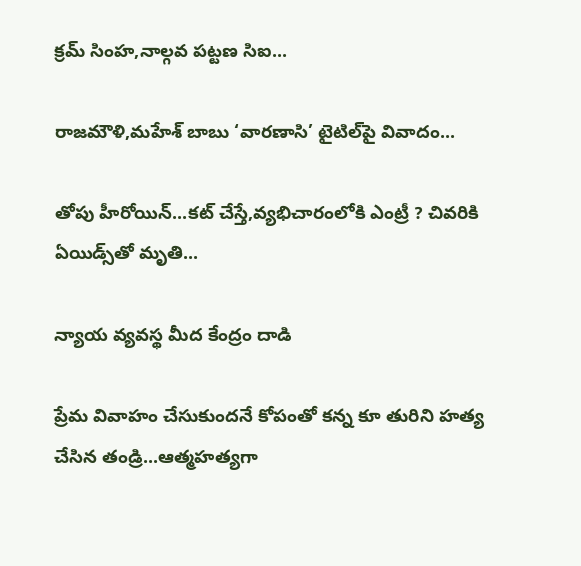క్రమ్ సింహ,నాల్గవ పట్టణ సిఐ...

రాజమౌళి,మహేశ్ బాబు ‘వారణాసి’ టైటిల్‌పై వివాదం...

తోపు హీరోయిన్...కట్ చేస్తే,వ్యభిచారంలోకి ఎంట్రీ ? చివరికి ఏయిడ్స్‌తో మృతి...

న్యాయ వ్యవస్థ మీద కేంద్రం దాడి

ప్రేమ వివాహం చేసుకుందనే కోపంతో కన్న కూ తురిని హత్య చేసిన తండ్రి...ఆత్మహత్యగా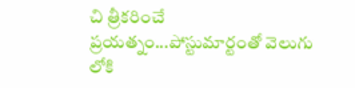చి త్రీకరించే ప్రయత్నం...పోస్టుమార్టంతో వెలుగు లోకి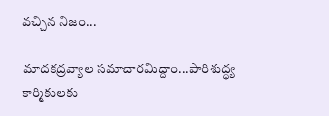వచ్చిన నిజం...

మాదకద్రవ్యాల సమాచారమిద్దాం...పారిశుద్ధ్య కార్మికులకు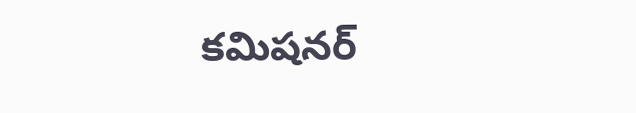కమిషనర్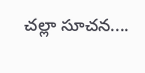చల్లా సూచన....